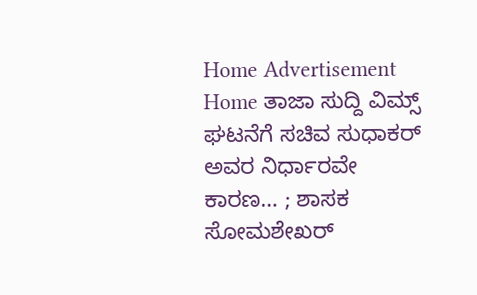Home Advertisement
Home ತಾಜಾ ಸುದ್ದಿ ವಿಮ್ಸ್ ಘಟನೆಗೆ ಸಚಿವ ಸುಧಾಕರ್ ಅವರ ನಿರ್ಧಾರವೇ ಕಾರಣ… ; ಶಾಸಕ ಸೋಮಶೇಖರ್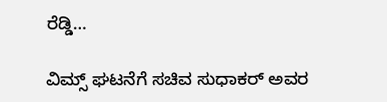ರೆಡ್ಡಿ…

ವಿಮ್ಸ್ ಘಟನೆಗೆ ಸಚಿವ ಸುಧಾಕರ್ ಅವರ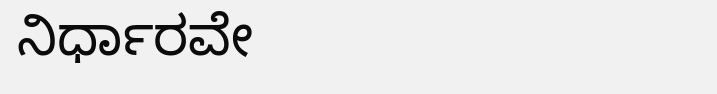ನಿರ್ಧಾರವೇ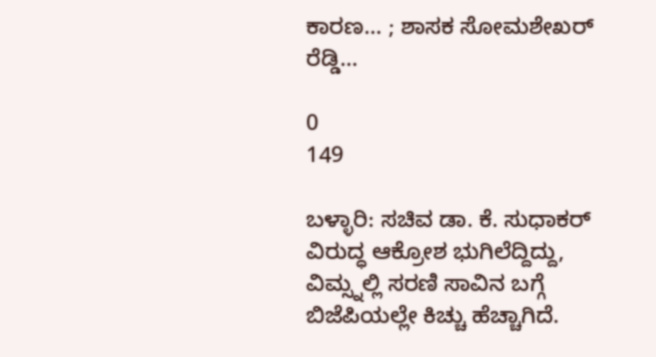ಕಾರಣ… ; ಶಾಸಕ ಸೋಮಶೇಖರ್ ರೆಡ್ಡಿ…

0
149

ಬಳ್ಳಾರಿ: ಸಚಿವ ಡಾ. ಕೆ. ಸುಧಾಕರ್ ವಿರುದ್ಧ ಆಕ್ರೋಶ ಭುಗಿಲೆದ್ದಿದ್ದು, ವಿಮ್ಸ್ನಲ್ಲಿ ಸರಣಿ ಸಾವಿನ ಬಗ್ಗೆ ಬಿಜೆಪಿಯಲ್ಲೇ ಕಿಚ್ಚು ಹೆಚ್ಚಾಗಿದೆ.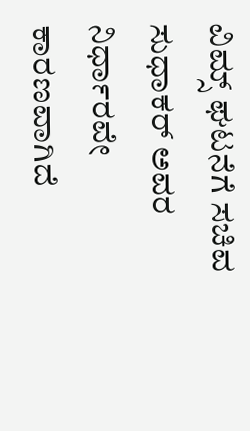ವಿಮ್ಸ್ ಘಟನೆಗೆ ಸಚಿವ ಸುಧಾಕರ್ ಅವರ ನಿರ್ಧಾರವೇ ಕಾರಣವಾಗಿದೆ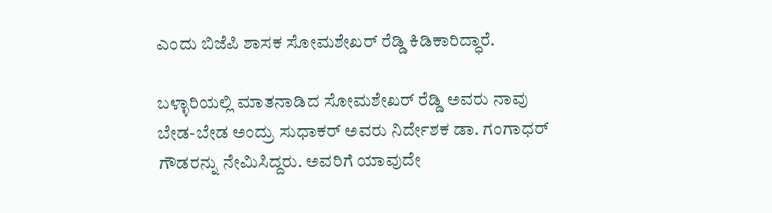ಎಂದು ಬಿಜೆಪಿ ಶಾಸಕ ಸೋಮಶೇಖರ್ ರೆಡ್ಡಿ ಕಿಡಿಕಾರಿದ್ಧಾರೆ.

ಬಳ್ಳಾರಿಯಲ್ಲಿ ಮಾತನಾಡಿದ ಸೋಮಶೇಖರ್ ರೆಡ್ಡಿ ಅವರು ನಾವು ಬೇಡ-ಬೇಡ ಅಂದ್ರು ಸುಧಾಕರ್ ಅವರು ನಿರ್ದೇಶಕ ಡಾ. ಗಂಗಾಧರ್ ಗೌಡರನ್ನು ನೇಮಿಸಿದ್ದರು. ಅವರಿಗೆ ಯಾವುದೇ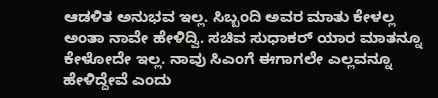ಆಡಳಿತ ಅನುಭವ ಇಲ್ಲ. ಸಿಬ್ಬಂದಿ ಅವರ ಮಾತು ಕೇಳಲ್ಲ ಅಂತಾ ನಾವೇ ಹೇಳಿದ್ವಿ. ಸಚಿವ ಸುಧಾಕರ್ ಯಾರ ಮಾತನ್ನೂ ಕೇಳೋದೇ ಇಲ್ಲ. ನಾವು ಸಿಎಂಗೆ ಈಗಾಗಲೇ ಎಲ್ಲವನ್ನೂ ಹೇಳಿದ್ದೇವೆ ಎಂದು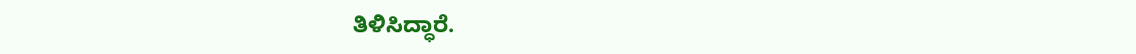ತಿಳಿಸಿದ್ಧಾರೆ.